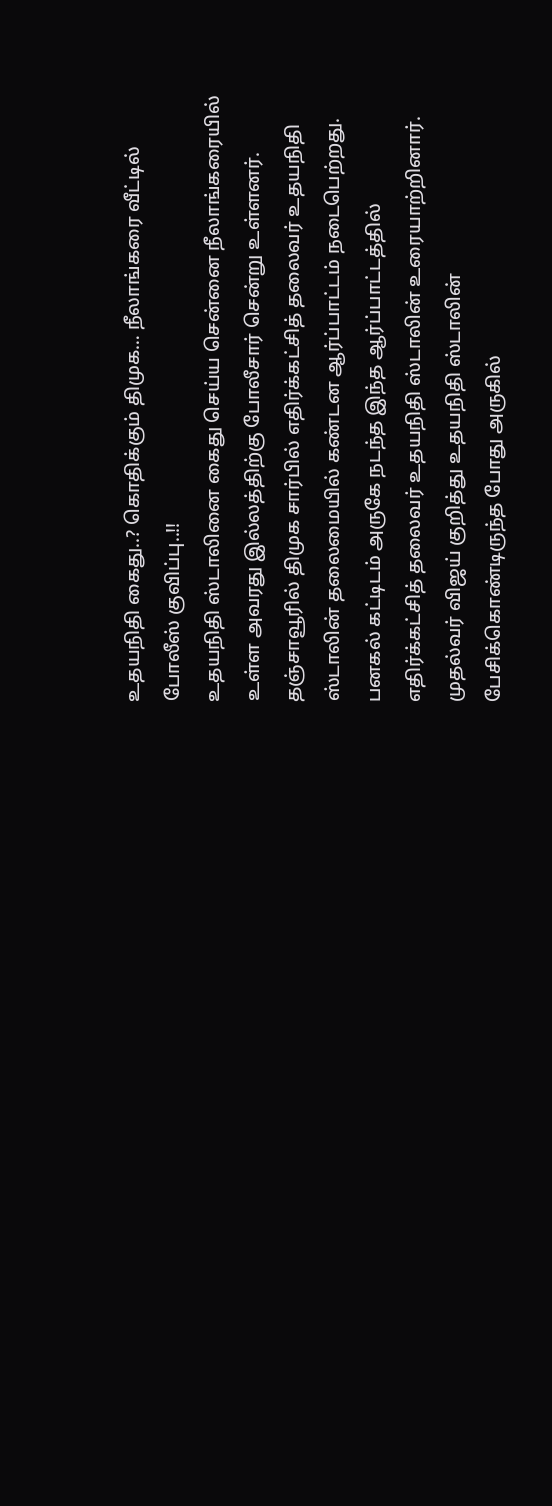உதயநிதி கைது..? கொதிக்கும் திமுக… நீலாங்கரை வீட்டில் போலீஸ் குவிப்பு..!!
உதயநிதி ஸ்டாலினை கைது செய்ய சென்னை நீலாங்கரையில் உள்ள அவரது இல்லத்திற்கு போலீசார் சென்று உள்ளனர்.
தஞ்சாவூரில் திமுக சார்பில் எதிர்க்கட்சித் தலைவர் உதயநிதி ஸ்டாலின் தலைமையில் கண்டன ஆர்ப்பாட்டம் நடைபெற்றது. பனகல் கட்டிடம் அருகே நடந்த இந்த ஆர்ப்பாட்டத்தில் எதிர்க்கட்சித் தலைவர் உதயநிதி ஸ்டாலின் உரையாற்றினார். முதல்வர் விஜய் குறித்து உதயநிதி ஸ்டாலின் பேசிக்கொண்டிருந்த போது அருகில்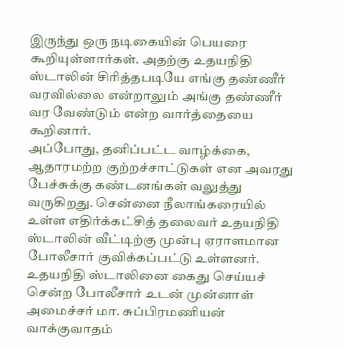இருந்து ஒரு நடிகையின் பெயரை கூறியுள்ளார்கள். அதற்கு உதயநிதி ஸ்டாலின் சிரித்தபடியே எங்கு தண்ணீர் வரவில்லை என்றாலும் அங்கு தண்ணீர் வர வேண்டும் என்ற வார்த்தையை கூறினார்.
அப்போது, தனிப்பட்ட வாழ்க்கை, ஆதாரமற்ற குற்றச்சாட்டுகள் என அவரது பேச்சுக்கு கண்டனங்கள் வலுத்து வருகிறது. சென்னை நீலாங்கரையில் உள்ள எதிர்க்கட்சித் தலைவர் உதயநிதி ஸ்டாலின் வீட்டிற்கு முன்பு ஏராளமான போலீசார் குவிக்கப்பட்டு உள்ளனர்.
உதயநிதி ஸ்டாலினை கைது செய்யச் சென்ற போலீசார் உடன் முன்னாள் அமைச்சர் மா. சுப்பிரமணியன் வாக்குவாதம்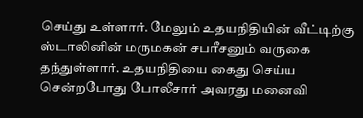செய்து உள்ளார். மேலும் உதயநிதியின் வீட்டிற்கு ஸ்டாலினின் மருமகன் சபரீசனும் வருகை தந்துள்ளார். உதயநிதியை கைது செய்ய சென்றபோது போலீசார் அவரது மனைவி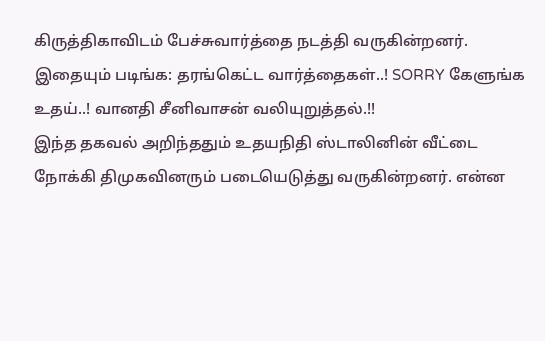கிருத்திகாவிடம் பேச்சுவார்த்தை நடத்தி வருகின்றனர்.
இதையும் படிங்க: தரங்கெட்ட வார்த்தைகள்..! SORRY கேளுங்க உதய்..! வானதி சீனிவாசன் வலியுறுத்தல்.!!
இந்த தகவல் அறிந்ததும் உதயநிதி ஸ்டாலினின் வீட்டை நோக்கி திமுகவினரும் படையெடுத்து வருகின்றனர். என்ன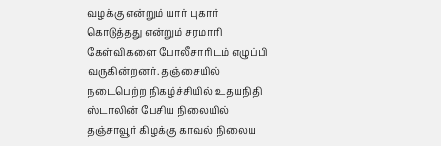வழக்கு என்றும் யார் புகார் கொடுத்தது என்றும் சரமாரி கேள்விகளை போலீசாரிடம் எழுப்பி வருகின்றனர். தஞ்சையில் நடைபெற்ற நிகழ்ச்சியில் உதயநிதி ஸ்டாலின் பேசிய நிலையில் தஞ்சாவூர் கிழக்கு காவல் நிலைய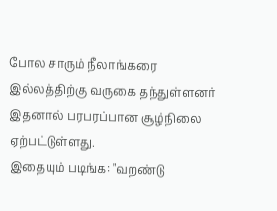போல சாரும் நீலாங்கரை இல்லத்திற்கு வருகை தந்துள்ளனர் இதனால் பரபரப்பான சூழ்நிலை ஏற்பட்டுள்ளது.
இதையும் படிங்க: "வறண்டு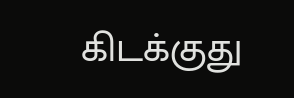கிடக்குது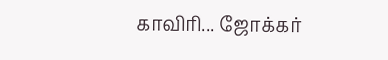காவிரி... ஜோக்கர்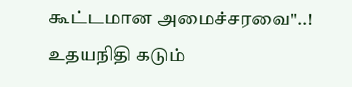கூட்டமான அமைச்சரவை"..! உதயநிதி கடும்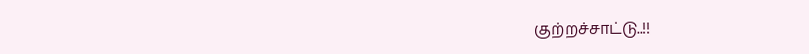குற்றச்சாட்டு..!!